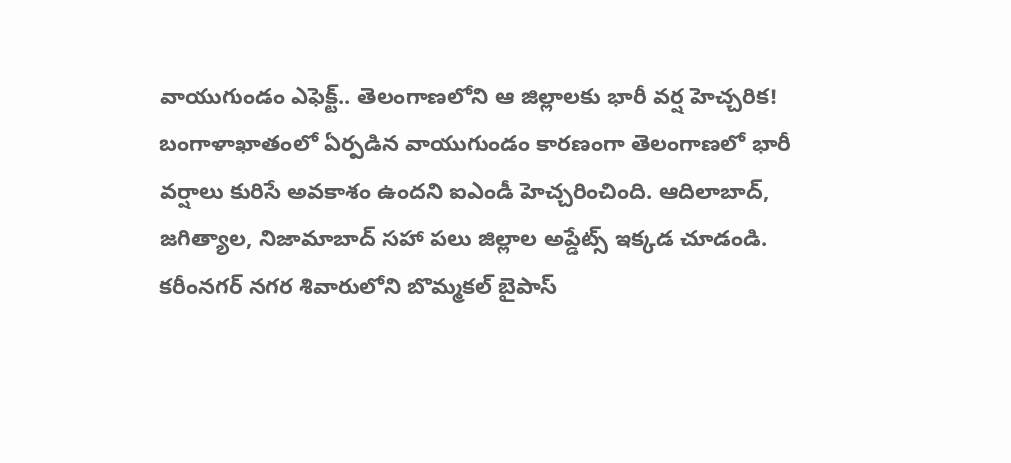వాయుగుండం ఎఫెక్ట్.. తెలంగాణలోని ఆ జిల్లాలకు భారీ వర్ష హెచ్చరిక!
బంగాళాఖాతంలో ఏర్పడిన వాయుగుండం కారణంగా తెలంగాణలో భారీ వర్షాలు కురిసే అవకాశం ఉందని ఐఎండీ హెచ్చరించింది. ఆదిలాబాద్, జగిత్యాల, నిజామాబాద్ సహా పలు జిల్లాల అప్డేట్స్ ఇక్కడ చూడండి.
కరీంనగర్ నగర శివారులోని బొమ్మకల్ బైపాస్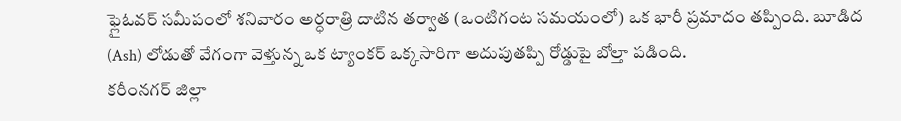ఫ్లైఓవర్ సమీపంలో శనివారం అర్ధరాత్రి దాటిన తర్వాత (ఒంటిగంట సమయంలో) ఒక భారీ ప్రమాదం తప్పింది. బూడిద (Ash) లోడుతో వేగంగా వెళ్తున్న ఒక ట్యాంకర్ ఒక్కసారిగా అదుపుతప్పి రోడ్డుపై బోల్తా పడింది.
కరీంనగర్ జిల్లా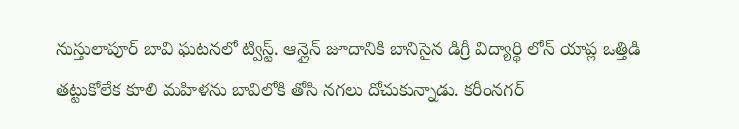నుస్తులాపూర్ బావి ఘటనలో ట్విస్ట్. ఆన్లైన్ జూదానికి బానిసైన డిగ్రీ విద్యార్థి లోన్ యాప్ల ఒత్తిడి తట్టుకోలేక కూలి మహిళను బావిలోకి తోసి నగలు దోచుకున్నాడు. కరీంనగర్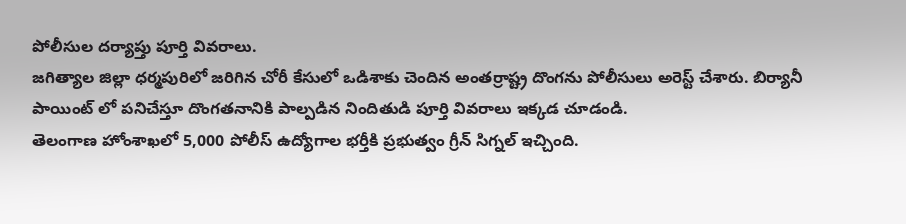పోలీసుల దర్యాప్తు పూర్తి వివరాలు.
జగిత్యాల జిల్లా ధర్మపురిలో జరిగిన చోరీ కేసులో ఒడిశాకు చెందిన అంతర్రాష్ట్ర దొంగను పోలీసులు అరెస్ట్ చేశారు. బిర్యానీ పాయింట్ లో పనిచేస్తూ దొంగతనానికి పాల్పడిన నిందితుడి పూర్తి వివరాలు ఇక్కడ చూడండి.
తెలంగాణ హోంశాఖలో 5,000 పోలీస్ ఉద్యోగాల భర్తీకి ప్రభుత్వం గ్రీన్ సిగ్నల్ ఇచ్చింది.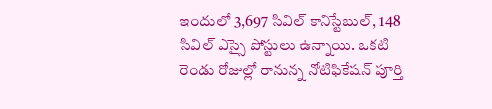ఇందులో 3,697 సివిల్ కానిస్టేబుల్, 148 సివిల్ ఎస్సై పోస్టులు ఉన్నాయి. ఒకటి రెండు రోజుల్లో రానున్న నోటిఫికేషన్ పూర్తి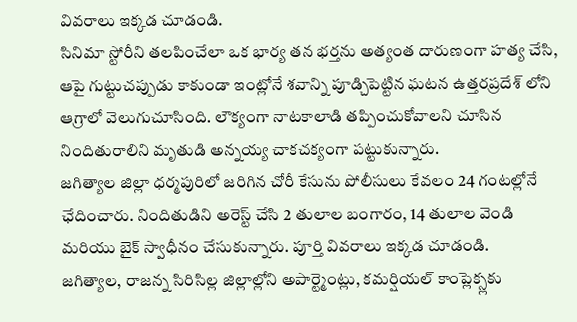వివరాలు ఇక్కడ చూడండి.
సినిమా స్టోరీని తలపించేలా ఒక భార్య తన భర్తను అత్యంత దారుణంగా హత్య చేసి, ఆపై గుట్టుచప్పుడు కాకుండా ఇంట్లోనే శవాన్ని పూడ్చిపెట్టిన ఘటన ఉత్తరప్రదేశ్ లోని ఆగ్రాలో వెలుగుచూసింది. లౌక్యంగా నాటకాలాడి తప్పించుకోవాలని చూసిన నిందితురాలిని మృతుడి అన్నయ్య చాకచక్యంగా పట్టుకున్నారు.
జగిత్యాల జిల్లా ధర్మపురిలో జరిగిన చోరీ కేసును పోలీసులు కేవలం 24 గంటల్లోనే ఛేదించారు. నిందితుడిని అరెస్ట్ చేసి 2 తులాల బంగారం, 14 తులాల వెండి మరియు బైక్ స్వాధీనం చేసుకున్నారు. పూర్తి వివరాలు ఇక్కడ చూడండి.
జగిత్యాల, రాజన్న సిరిసిల్ల జిల్లాల్లోని అపార్ట్మెంట్లు, కమర్షియల్ కాంప్లెక్స్లకు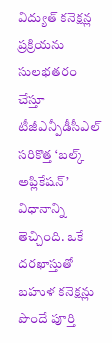విద్యుత్ కనెక్షన్ల ప్రక్రియను సులభతరం చేస్తూ టీజీఎన్పీడీసీఎల్ సరికొత్త ‘బల్క్ అప్లికేషన్’ విధానాన్ని తెచ్చింది. ఒకే దరఖాస్తుతో బహుళ కనెక్షన్లు పొందే పూర్తి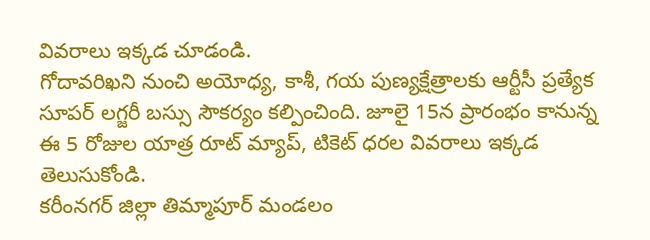వివరాలు ఇక్కడ చూడండి.
గోదావరిఖని నుంచి అయోధ్య, కాశీ, గయ పుణ్యక్షేత్రాలకు ఆర్టీసీ ప్రత్యేక సూపర్ లగ్జరీ బస్సు సౌకర్యం కల్పించింది. జూలై 15న ప్రారంభం కానున్న ఈ 5 రోజుల యాత్ర రూట్ మ్యాప్, టికెట్ ధరల వివరాలు ఇక్కడ తెలుసుకోండి.
కరీంనగర్ జిల్లా తిమ్మాపూర్ మండలం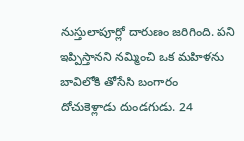నుస్తులాపూర్లో దారుణం జరిగింది. పని ఇప్పిస్తానని నమ్మించి ఒక మహిళను బావిలోకి తోసేసి బంగారం దోచుకెళ్లాడు దుండగుడు. 24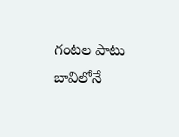గంటల పాటు బావిలోనే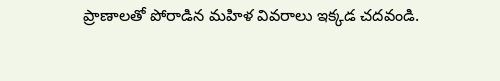ప్రాణాలతో పోరాడిన మహిళ వివరాలు ఇక్కడ చదవండి.